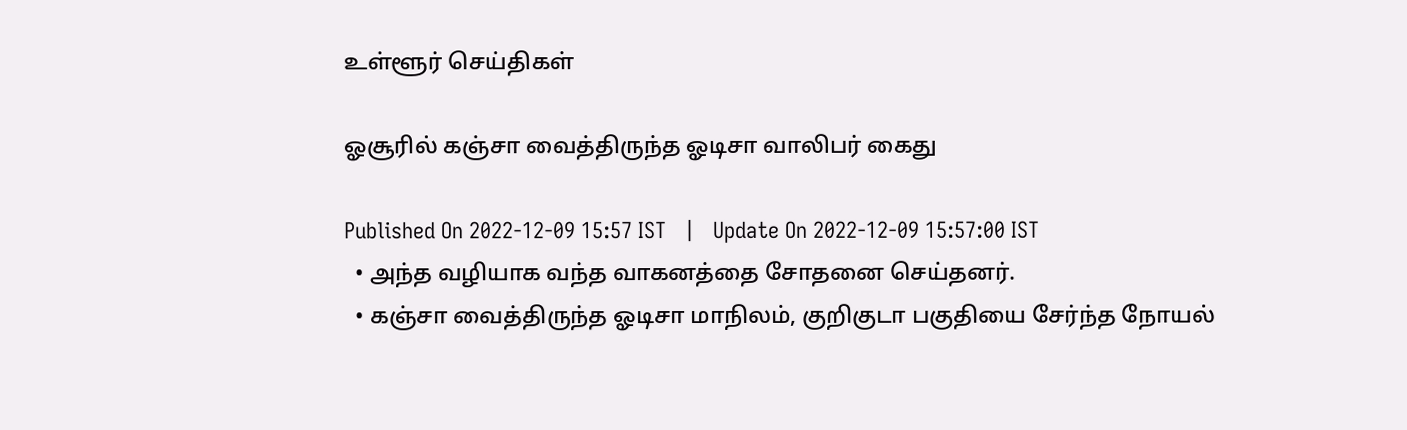உள்ளூர் செய்திகள்

ஓசூரில் கஞ்சா வைத்திருந்த ஓடிசா வாலிபர் கைது

Published On 2022-12-09 15:57 IST   |   Update On 2022-12-09 15:57:00 IST
  • அந்த வழியாக வந்த வாகனத்தை சோதனை செய்தனர்.
  • கஞ்சா வைத்திருந்த ஓடிசா மாநிலம், குறிகுடா பகுதியை சேர்ந்த நோயல்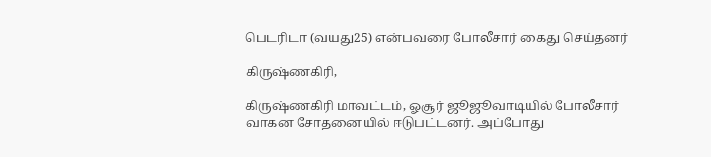பெடரிடா (வயது25) என்பவரை போலீசார் கைது செய்தனர்

கிருஷ்ணகிரி,

கிருஷ்ணகிரி மாவட்டம், ஓசூர் ஜூஜூவாடியில் போலீசார் வாகன சோதனையில் ஈடுபட்டனர். அப்போது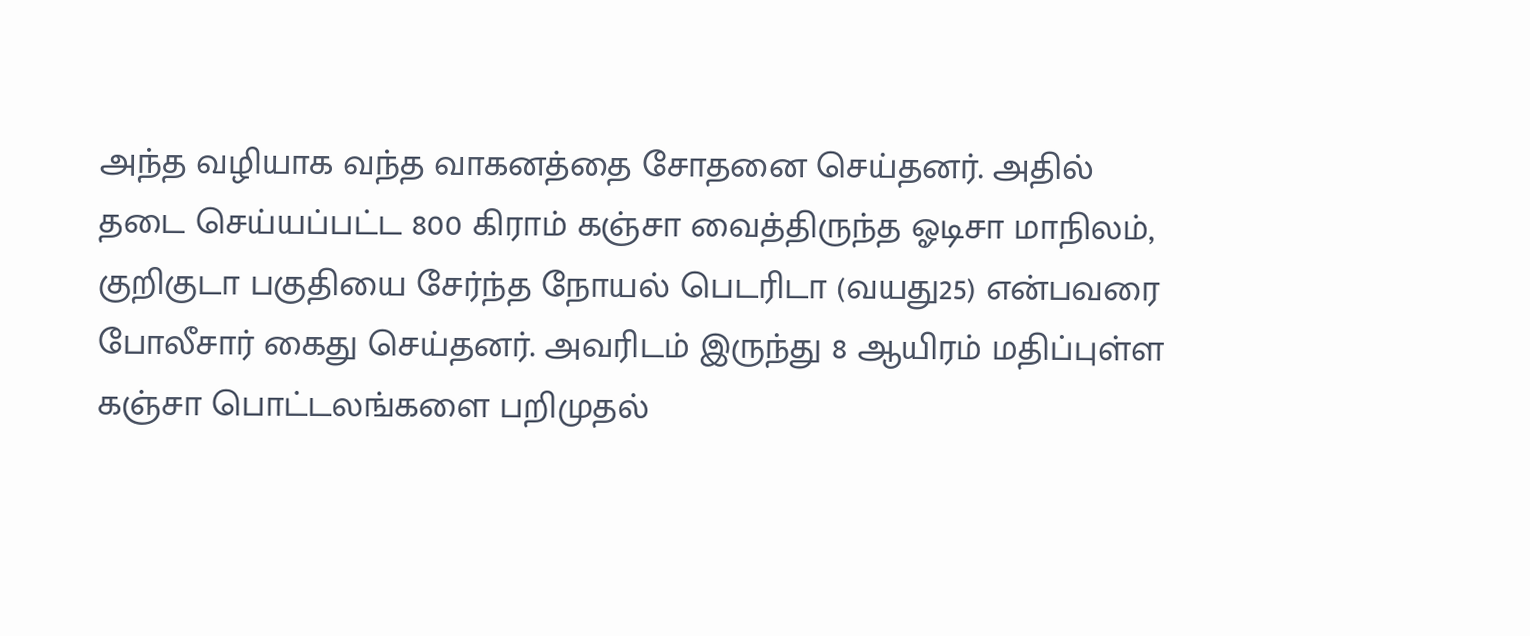அந்த வழியாக வந்த வாகனத்தை சோதனை செய்தனர். அதில் தடை செய்யப்பட்ட 800 கிராம் கஞ்சா வைத்திருந்த ஓடிசா மாநிலம், குறிகுடா பகுதியை சேர்ந்த நோயல் பெடரிடா (வயது25) என்பவரை போலீசார் கைது செய்தனர். அவரிடம் இருந்து 8 ஆயிரம் மதிப்புள்ள கஞ்சா பொட்டலங்களை பறிமுதல்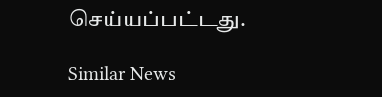செய்யப்பட்டது.

Similar News